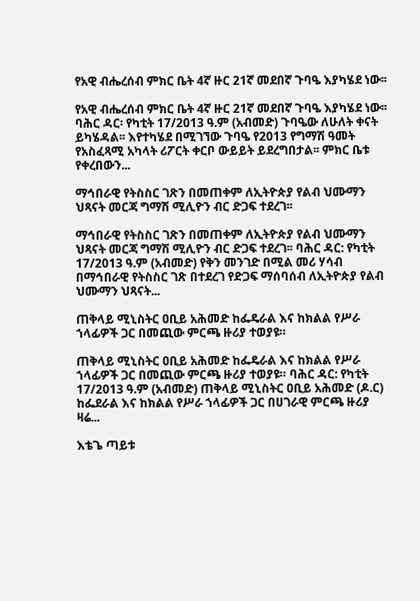የአዊ ብሔረሰብ ምክር ቤት 4ኛ ዙር 21ኛ መደበኛ ጉባዔ እያካሄደ ነው፡፡

የአዊ ብሔረሰብ ምክር ቤት 4ኛ ዙር 21ኛ መደበኛ ጉባዔ እያካሄደ ነው፡፡ ባሕር ዳር፡ የካቲት 17/2013 ዓ.ም (አብመድ) ጉባዔው ለሁለት ቀናት ይካሄዳል፡፡ እየተካሄደ በሚገኘው ጉባዔ የ2013 የግማሽ ዓመት የአስፈጻሚ አካላት ሪፖርት ቀርቦ ውይይት ይደረግበታል፡፡ ምክር ቤቱ የቀረበውን...

ማኅበራዊ የትስስር ገጽን በመጠቀም ለኢትዮጵያ የልብ ህሙማን ህጻናት መርጃ ግማሽ ሚሊዮን ብር ድጋፍ ተደረገ፡፡

ማኅበራዊ የትስስር ገጽን በመጠቀም ለኢትዮጵያ የልብ ህሙማን ህጻናት መርጃ ግማሽ ሚሊዮን ብር ድጋፍ ተደረገ፡፡ ባሕር ዳር: የካቲት 17/2013 ዓ.ም (አብመድ) የቅን መንገድ በሚል መሪ ሃሳብ በማኅበራዊ የትስስር ገጽ በተደረገ የድጋፍ ማሰባሰብ ለኢትዮጵያ የልብ ህሙማን ህጻናት...

ጠቅላይ ሚኒስትር ዐቢይ አሕመድ ከፌዴራል እና ከክልል የሥራ ኀላፊዎች ጋር በመጪው ምርጫ ዙሪያ ተወያዩ።

ጠቅላይ ሚኒስትር ዐቢይ አሕመድ ከፌዴራል እና ከክልል የሥራ ኀላፊዎች ጋር በመጪው ምርጫ ዙሪያ ተወያዩ። ባሕር ዳር: የካቲት 17/2013 ዓ.ም (አብመድ) ጠቅላይ ሚኒስትር ዐቢይ አሕመድ (ዶ.ር) ከፌደራል እና ከክልል የሥራ ኀላፊዎች ጋር በሀገራዊ ምርጫ ዙሪያ ዛሬ...

እቴጌ ጣይቱ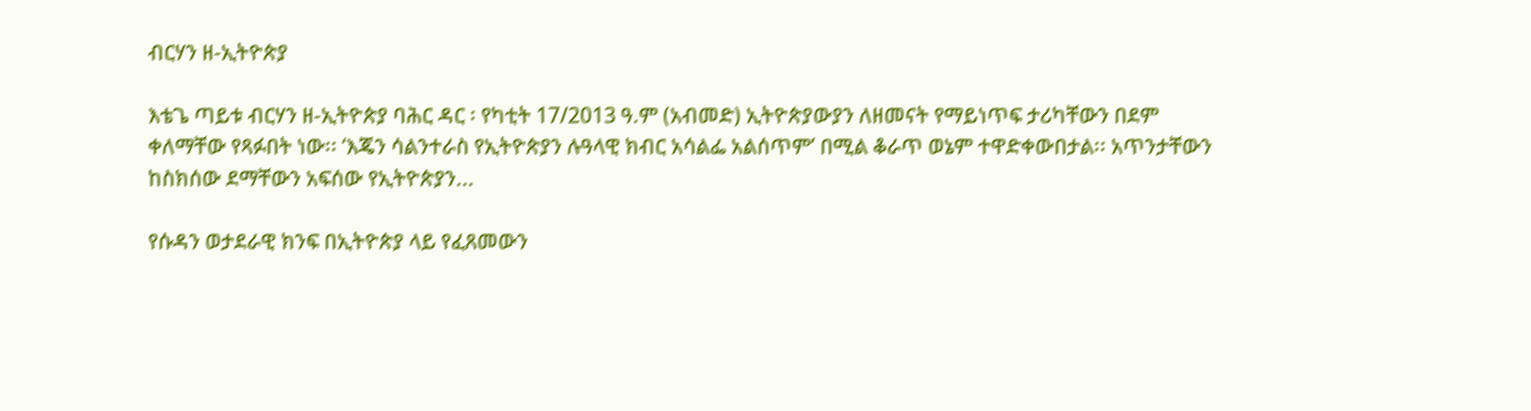ብርሃን ዘ-ኢትዮጵያ

እቴጌ ጣይቱ ብርሃን ዘ-ኢትዮጵያ ባሕር ዳር ፡ የካቲት 17/2013 ዓ.ም (አብመድ) ኢትዮጵያውያን ለዘመናት የማይነጥፍ ታሪካቸውን በደም ቀለማቸው የጻፉበት ነው፡፡ ‘እጄን ሳልንተራስ የኢትዮጵያን ሉዓላዊ ክብር አሳልፌ አልሰጥም’ በሚል ቆራጥ ወኔም ተዋድቀውበታል፡፡ አጥንታቸውን ከስክሰው ደማቸውን አፍሰው የኢትዮጵያን...

የሱዳን ወታደራዊ ክንፍ በኢትዮጵያ ላይ የፈጸመውን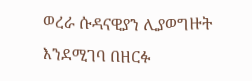ወረራ ሱዳናዊያን ሊያወግዙት እንደሚገባ በዘርፉ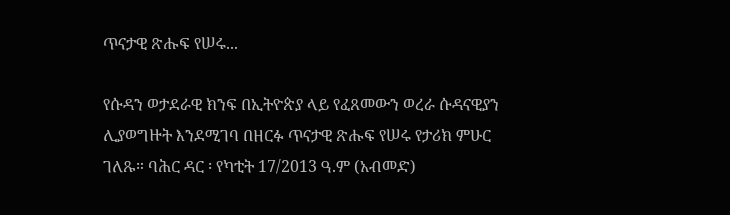ጥናታዊ ጽሑፍ የሠሩ...

የሱዳን ወታደራዊ ክንፍ በኢትዮጵያ ላይ የፈጸመውን ወረራ ሱዳናዊያን ሊያወግዙት እንደሚገባ በዘርፉ ጥናታዊ ጽሑፍ የሠሩ የታሪክ ምሁር ገለጹ። ባሕር ዳር ፡ የካቲት 17/2013 ዓ.ም (አብመድ)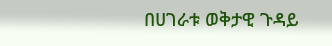በሀገራቱ ወቅታዊ ጉዳይ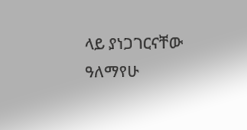ላይ ያነጋገርናቸው ዓለማየሁ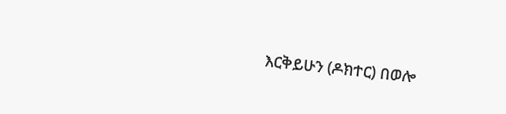እርቅይሁን (ዶክተር) በወሎ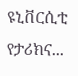ዩኒቨርሲቲ የታሪክና...